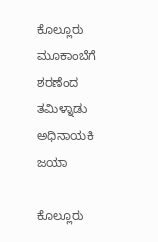ಕೊಲ್ಲೂರು ಮೂಕಾಂಬೆಗೆ ಶರಣೆಂದ ತಮಿಳ್ನಾಡು ಅಧಿನಾಯಕಿ ಜಯಾ

ಕೊಲ್ಲೂರು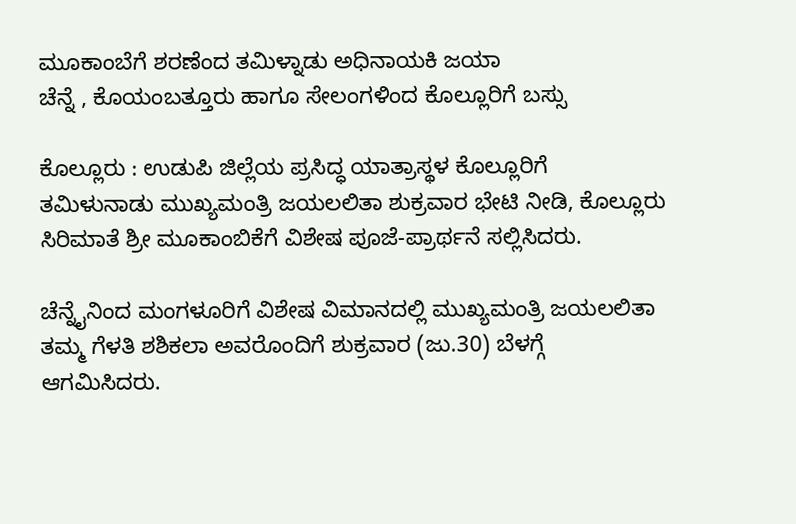ಮೂಕಾಂಬೆಗೆ ಶರಣೆಂದ ತಮಿಳ್ನಾಡು ಅಧಿನಾಯಕಿ ಜಯಾ
ಚೆನ್ನೆ , ಕೊಯಂಬತ್ತೂರು ಹಾಗೂ ಸೇಲಂಗಳಿಂದ ಕೊಲ್ಲೂರಿಗೆ ಬಸ್ಸು

ಕೊಲ್ಲೂರು : ಉಡುಪಿ ಜಿಲ್ಲೆಯ ಪ್ರಸಿದ್ಧ ಯಾತ್ರಾಸ್ಥಳ ಕೊಲ್ಲೂರಿಗೆ ತಮಿಳುನಾಡು ಮುಖ್ಯಮಂತ್ರಿ ಜಯಲಲಿತಾ ಶುಕ್ರವಾರ ಭೇಟಿ ನೀಡಿ, ಕೊಲ್ಲೂರು ಸಿರಿಮಾತೆ ಶ್ರೀ ಮೂಕಾಂಬಿಕೆಗೆ ವಿಶೇಷ ಪೂಜೆ-ಪ್ರಾರ್ಥನೆ ಸಲ್ಲಿಸಿದರು.

ಚೆನ್ನೈನಿಂದ ಮಂಗಳೂರಿಗೆ ವಿಶೇಷ ವಿಮಾನದಲ್ಲಿ ಮುಖ್ಯಮಂತ್ರಿ ಜಯಲಲಿತಾ ತಮ್ಮ ಗೆಳತಿ ಶಶಿಕಲಾ ಅವರೊಂದಿಗೆ ಶುಕ್ರವಾರ (ಜು.30) ಬೆಳಗ್ಗೆ ಆಗಮಿಸಿದರು.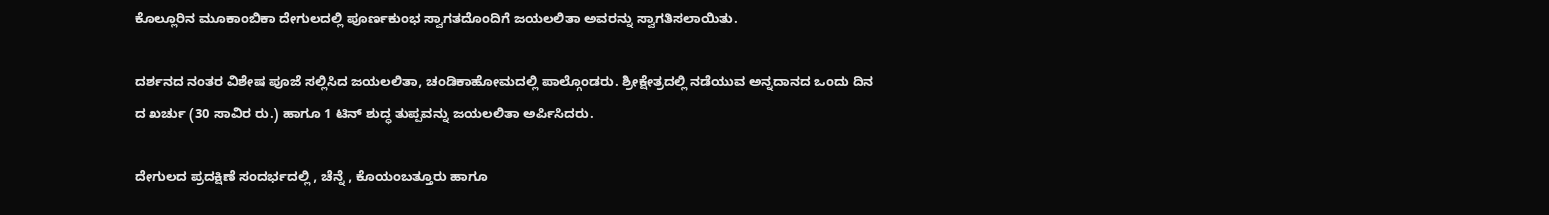ಕೊಲ್ಲೂರಿನ ಮೂಕಾಂಬಿಕಾ ದೇಗುಲದಲ್ಲಿ ಪೂರ್ಣಕುಂಭ ಸ್ವಾಗತದೊಂದಿಗೆ ಜಯಲಲಿತಾ ಅವರನ್ನು ಸ್ವಾಗತಿಸಲಾಯಿತು.

ದರ್ಶನದ ನಂತರ ವಿಶೇಷ ಪೂಜೆ ಸಲ್ಲಿಸಿದ ಜಯಲಲಿತಾ, ಚಂಡಿಕಾಹೋಮದಲ್ಲಿ ಪಾಲ್ಗೊಂಡರು. ಶ್ರೀಕ್ಷೇತ್ರದಲ್ಲಿ ನಡೆಯುವ ಅನ್ನದಾನದ ಒಂದು ದಿನ ದ ಖರ್ಚು (30 ಸಾವಿರ ರು.) ಹಾಗೂ 1 ಟಿನ್‌ ಶುದ್ಧ ತುಪ್ಪವನ್ನು ಜಯಲಲಿತಾ ಅರ್ಪಿಸಿದರು.

ದೇಗುಲದ ಪ್ರದಕ್ಷಿಣೆ ಸಂದರ್ಭದಲ್ಲಿ , ಚೆನ್ನೆ , ಕೊಯಂಬತ್ತೂರು ಹಾಗೂ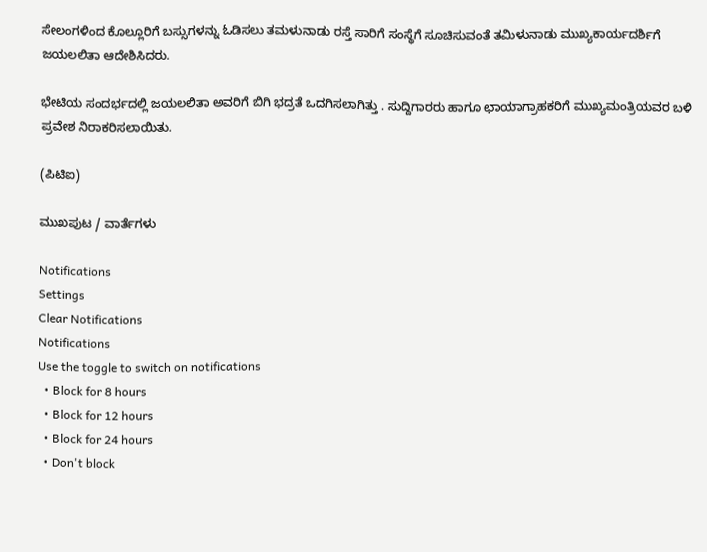ಸೇಲಂಗಳಿಂದ ಕೊಲ್ಲೂರಿಗೆ ಬಸ್ಸುಗಳನ್ನು ಓಡಿಸಲು ತಮಳುನಾಡು ರಸ್ತೆ ಸಾರಿಗೆ ಸಂಸ್ಥೆಗೆ ಸೂಚಿಸುವಂತೆ ತಮಿಳುನಾಡು ಮುಖ್ಯಕಾರ್ಯದರ್ಶಿಗೆ ಜಯಲಲಿತಾ ಆದೇಶಿಸಿದರು.

ಭೇಟಿಯ ಸಂದರ್ಭದಲ್ಲಿ ಜಯಲಲಿತಾ ಅವರಿಗೆ ಬಿಗಿ ಭದ್ರತೆ ಒದಗಿಸಲಾಗಿತ್ತು . ಸುದ್ದಿಗಾರರು ಹಾಗೂ ಛಾಯಾಗ್ರಾಹಕರಿಗೆ ಮುಖ್ಯಮಂತ್ರಿಯವರ ಬಳಿ ಪ್ರವೇಶ ನಿರಾಕರಿಸಲಾಯಿತು.

(ಪಿಟಿಐ)

ಮುಖಪುಟ / ವಾರ್ತೆಗಳು

Notifications
Settings
Clear Notifications
Notifications
Use the toggle to switch on notifications
  • Block for 8 hours
  • Block for 12 hours
  • Block for 24 hours
  • Don't block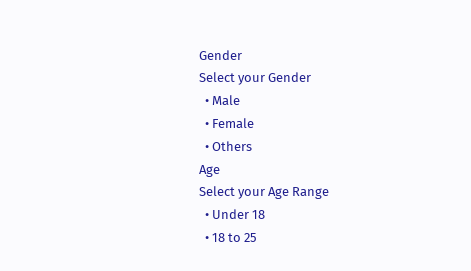Gender
Select your Gender
  • Male
  • Female
  • Others
Age
Select your Age Range
  • Under 18
  • 18 to 25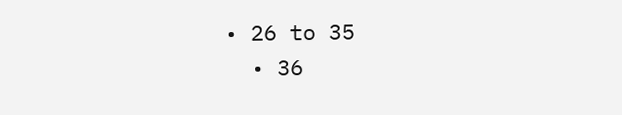• 26 to 35
  • 36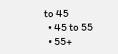to 45
  • 45 to 55
  • 55+